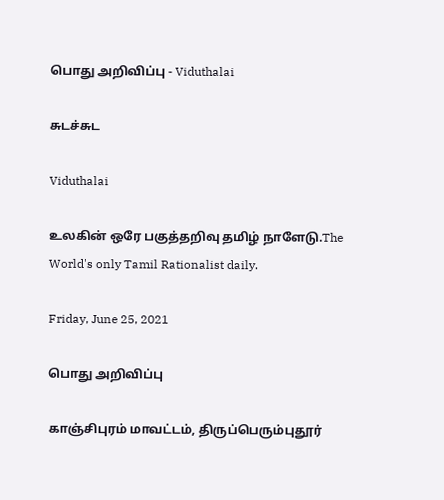பொது அறிவிப்பு - Viduthalai

சுடச்சுட

Viduthalai

உலகின் ஒரே பகுத்தறிவு தமிழ் நாளேடு.The World's only Tamil Rationalist daily.

Friday, June 25, 2021

பொது அறிவிப்பு

காஞ்சிபுரம் மாவட்டம், திருப்பெரும்புதூர்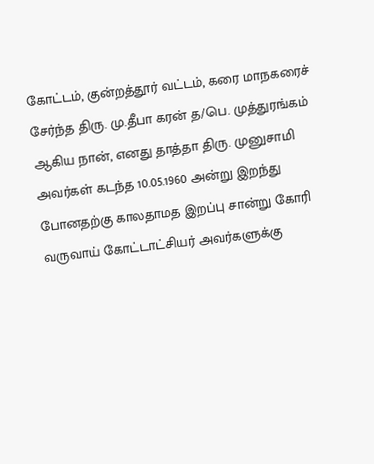கோட்டம், குன்றத்தூர் வட்டம், கரை மாநகரைச் சேர்ந்த திரு. மு.தீபா கரன் த/பெ. முத்துரங்கம் ஆகிய நான், எனது தாத்தா திரு. முனுசாமி அவர்கள் கடந்த 10.05.1960 அன்று இறந்து போனதற்கு காலதாமத இறப்பு சான்று கோரி வருவாய் கோட்டாட்சியர் அவர்களுக்கு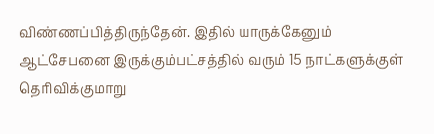விண்ணப்பித்திருந்தேன். இதில் யாருக்கேனும் ஆட்சேபனை இருக்கும்பட்சத்தில் வரும் 15 நாட்களுக்குள் தெரிவிக்குமாறு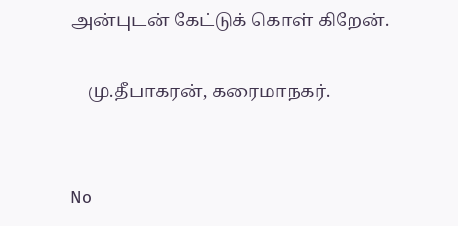அன்புடன் கேட்டுக் கொள் கிறேன்.

    மு.தீபாகரன், கரைமாநகர்.


No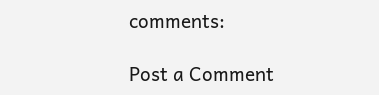comments:

Post a Comment